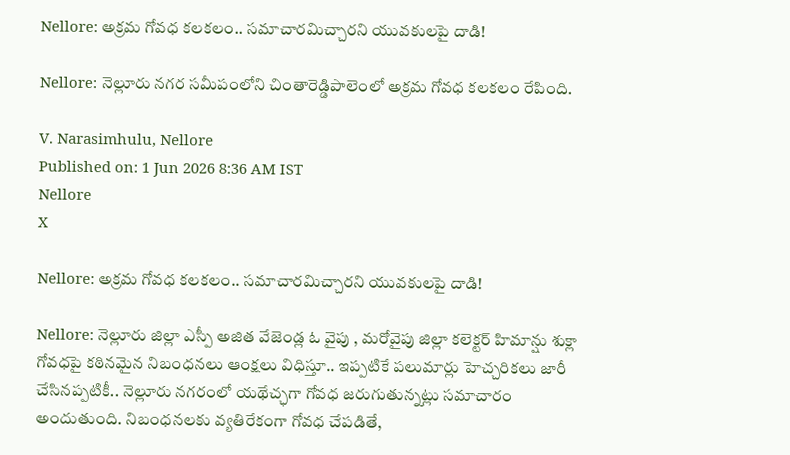Nellore: అక్రమ గోవధ కలకలం.. సమాచారమిచ్చారని యువకులపై దాడి!

Nellore: నెల్లూరు నగర సమీపంలోని చింతారెడ్డిపాలెంలో అక్రమ గోవధ కలకలం రేపింది.

V. Narasimhulu, Nellore
Published on: 1 Jun 2026 8:36 AM IST
Nellore
X

Nellore: అక్రమ గోవధ కలకలం.. సమాచారమిచ్చారని యువకులపై దాడి!

Nellore: నెల్లూరు జిల్లా ఎస్పీ అజిత వేజెండ్ల ఓ వైపు , మరోవైపు జిల్లా కలెక్టర్ హిమాన్షు శుక్లా గోవధపై కఠినమైన నిబంధనలు ఆంక్షలు విధిస్తూ.. ఇప్పటికే పలుమార్లు హెచ్చరికలు జారీ చేసినప్పటికీ.. నెల్లూరు నగరంలో యథేచ్ఛగా గోవధ జరుగుతున్నట్లు సమాచారం అందుతుంది. నిబంధనలకు వ్యతిరేకంగా గోవధ చేపడితే,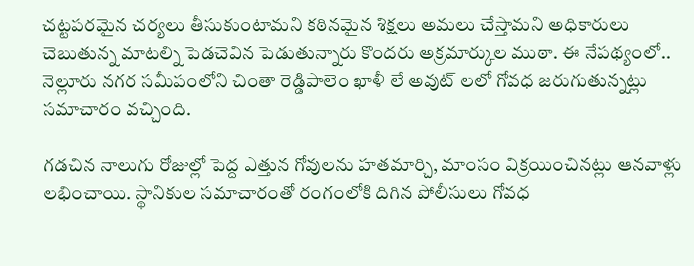చట్టపరమైన చర్యలు తీసుకుంటామని కఠినమైన శిక్షలు అమలు చేస్తామని అధికారులు చెబుతున్న మాటల్ని పెడచెవిన పెడుతున్నారు కొందరు అక్రమార్కుల ముఠా. ఈ నేపథ్యంలో.. నెల్లూరు నగర సమీపంలోని చింతా రెడ్డిపాలెం ఖాళీ లే అవుట్ లలో గోవధ జరుగుతున్నట్లు సమాచారం వచ్చింది.

గడచిన నాలుగు రోజుల్లో పెద్ద ఎత్తున గోవులను హతమార్చి, మాంసం విక్రయించినట్లు ఆనవాళ్లు లభించాయి. స్థానికుల సమాచారంతో రంగంలోకి దిగిన పోలీసులు గోవధ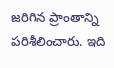జరిగిన ప్రాంతాన్ని పరిశీలించారు. ఇది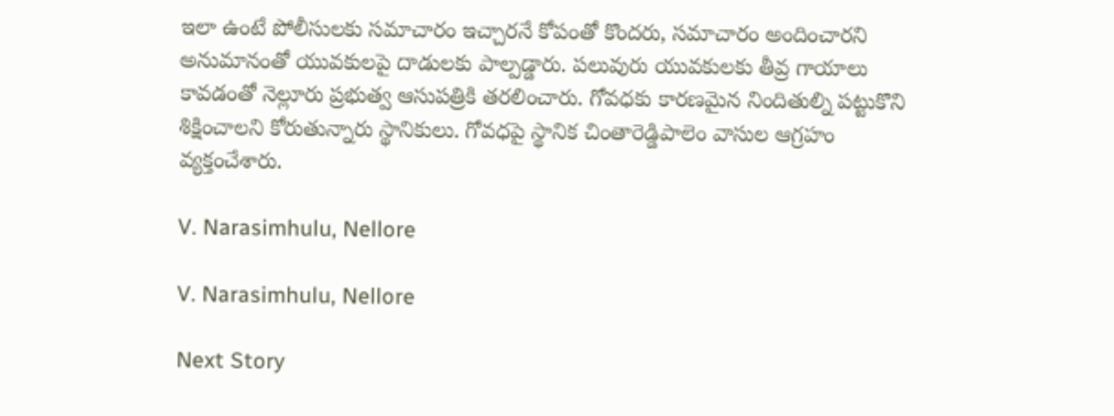ఇలా ఉంటే పోలీసులకు సమాచారం ఇచ్చారనే కోపంతో కొందరు, సమాచారం అందించారని అనుమానంతో యువకులపై దాడులకు పాల్పడ్డారు. పలువురు యువకులకు తీవ్ర గాయాలు కావడంతో నెల్లూరు ప్రభుత్వ ఆసుపత్రికి తరలించారు. గోవధకు కారణమైన నిందితుల్ని పట్టుకొని శిక్షించాలని కోరుతున్నారు స్థానికులు. గోవధపై స్థానిక చింతారెడ్డిపాలెం వాసుల ఆగ్రహం వ్యక్తంచేశారు.

V. Narasimhulu, Nellore

V. Narasimhulu, Nellore

Next Story